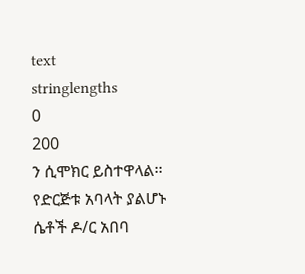text
stringlengths
0
200
ን ሲሞክር ይስተዋላል፡፡
የድርጅቱ አባላት ያልሆኑ ሴቶች ዶ/ር አበባ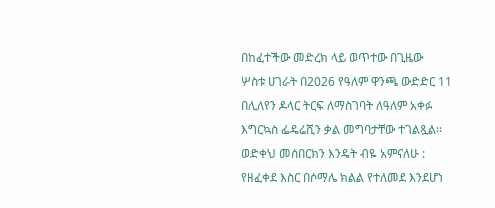በከፈተችው መድረክ ላይ ወጥተው በጊዜው
ሦስቱ ሀገራት በ2026 የዓለም ዋንጫ ውድድር 11 በሊለየን ዶላር ትርፍ ለማስገባት ለዓለም አቀፉ እግርኳስ ፌዴሬሺን ቃል መግባታቸው ተገልጿል፡፡
ወድቀህ መሰበርክን እንዴት ብዬ አምናለሁ :
የዘፈቀደ እስር በሶማሌ ክልል የተለመደ እንደሆነ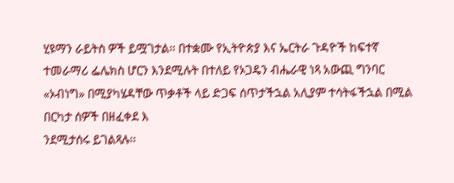ሂዩማን ራይትስ ዎች ይሟገታል፡፡ በተቋሙ የኢትዮጵያ እና ኤርትራ ጉዳዮች ከፍተኛ ተመራማሪ ፌሌክስ ሆርን እንደሚሉት በተለይ የኦጋዴን ብሔራዊ ነጻ አውጪ ግንባር «ኦብነግ» በሚያካሄዳቸው ጥቃቶች ላይ ድጋፍ ሰጥታችኋል አሊያም ተሳትፋችኋል በሚል በርካታ ሰዎች በዘፈቀደ እ
ንደሚታሰሩ ይገልጻሉ፡፡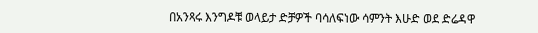በአንጻሩ እንግዶቹ ወላይታ ድቻዎች ባሳለፍነው ሳምንት እሁድ ወደ ድሬዳዋ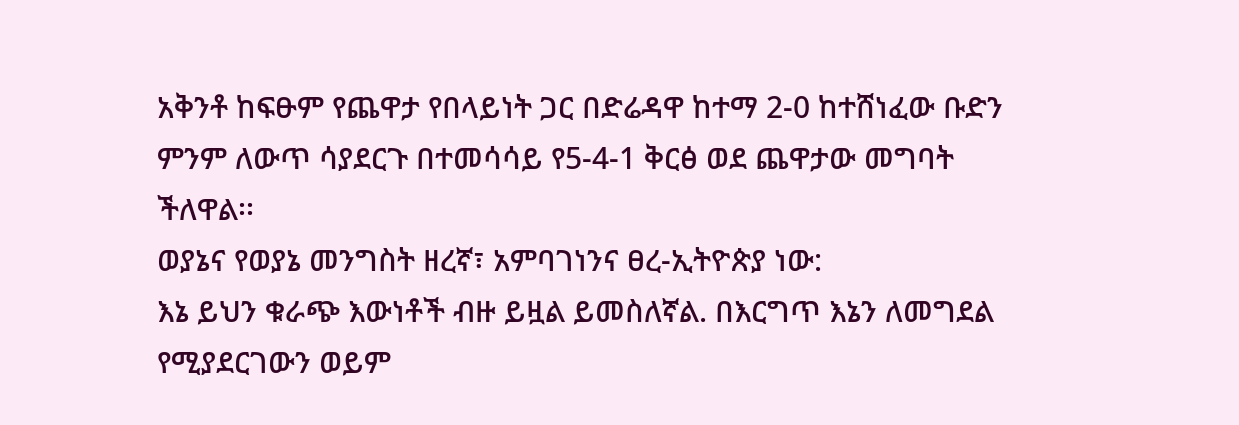አቅንቶ ከፍፁም የጨዋታ የበላይነት ጋር በድሬዳዋ ከተማ 2-0 ከተሸነፈው ቡድን ምንም ለውጥ ሳያደርጉ በተመሳሳይ የ5-4-1 ቅርፅ ወደ ጨዋታው መግባት ችለዋል፡፡
ወያኔና የወያኔ መንግስት ዘረኛ፣ አምባገነንና ፀረ-ኢትዮጵያ ነው:
እኔ ይህን ቁራጭ እውነቶች ብዙ ይዟል ይመስለኛል. በእርግጥ እኔን ለመግደል የሚያደርገውን ወይም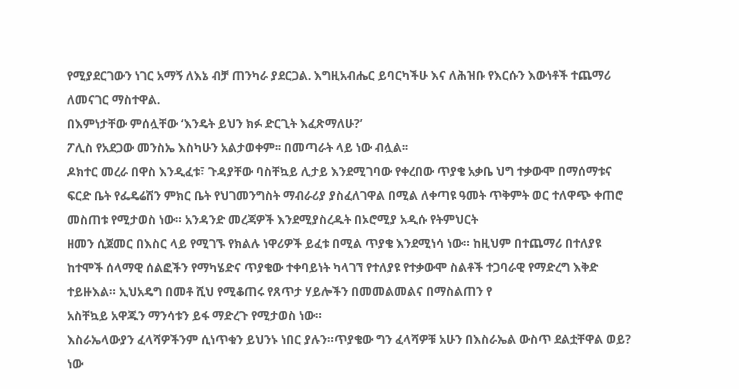የሚያደርገውን ነገር አማኝ ለእኔ ብቻ ጠንካራ ያደርጋል. እግዚአብሔር ይባርካችሁ እና ለሕዝቡ የእርሱን እውነቶች ተጨማሪ ለመናገር ማስተዋል.
በእምነታቸው ምሰሏቸው ‘እንዴት ይህን ክፉ ድርጊት እፈጽማለሁ?’
ፖሊስ የአደጋው መንስኤ እስካሁን አልታወቀም፡፡ በመጣራት ላይ ነው ብሏል፡፡
ዶክተር መረራ በዋስ እንዲፈቱ፣ ጉዳያቸው ባስቸኳይ ሊታይ እንደሚገባው የቀረበው ጥያቄ አቃቤ ህግ ተቃውሞ በማሰማቱና ፍርድ ቤት የፌዴሬሽን ምክር ቤት የህገመንግስት ማብራሪያ ያስፈለገዋል በሚል ለቀጣዩ ዓመት ጥቅምት ወር ተለዋጭ ቀጠሮ መስጠቱ የሚታወስ ነው። አንዳንድ መረጃዎች እንደሚያስረዱት በኦሮሚያ አዲሱ የትምህርት
ዘመን ሲጀመር በእስር ላይ የሚገኙ የክልሉ ነዋሪዎች ይፈቱ በሚል ጥያቄ እንደሚነሳ ነው። ከዚህም በተጨማሪ በተለያዩ ከተሞች ሰላማዊ ሰልፎችን የማካሄድና ጥያቄው ተቀባይነት ካላገኘ የተለያዩ የተቃውሞ ስልቶች ተጋባራዊ የማድረግ እቅድ ተይዙእል። ኢህአዴግ በመቶ ሺህ የሚቆጠሩ የጸጥታ ሃይሎችን በመመልመልና በማስልጠን የ
አስቸኳይ አዋጁን ማንሳቱን ይፋ ማድረጉ የሚታወስ ነው።
እስራኤላውያን ፈላሻዎችንም ሲነጥቁን ይህንኑ ነበር ያሉን።ጥያቄው ግን ፈላሻዎቹ አሁን በእስራኤል ውስጥ ደልቷቸዋል ወይ? ነው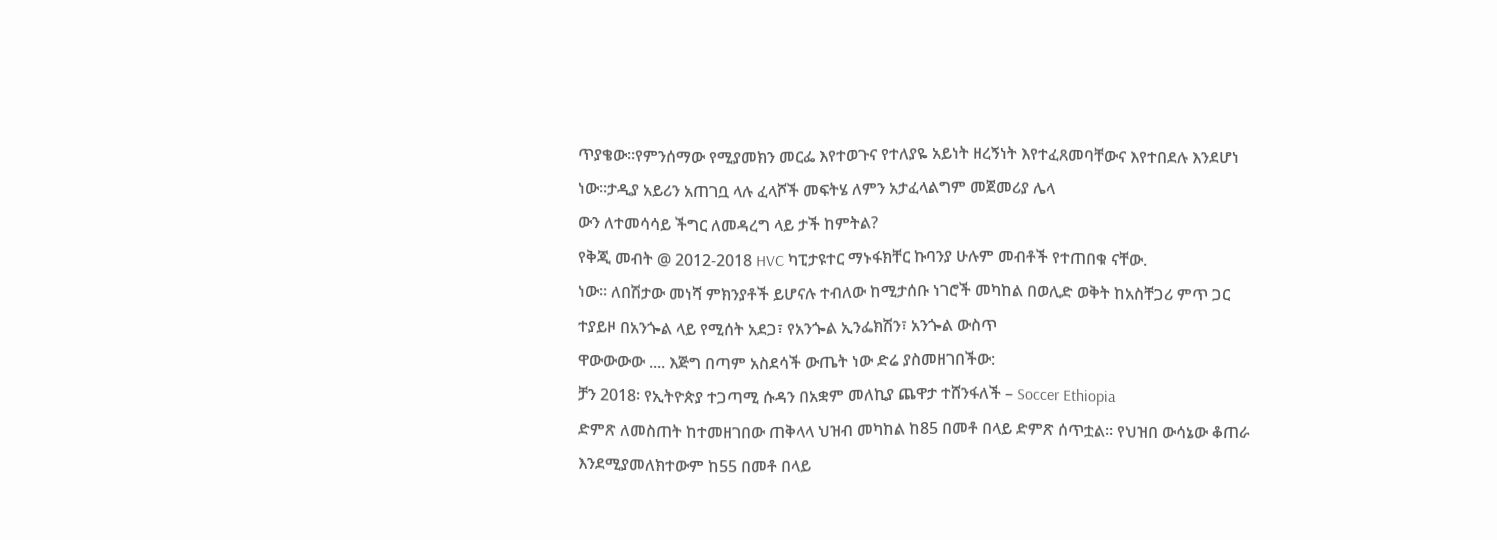ጥያቄው።የምንሰማው የሚያመክን መርፌ እየተወጉና የተለያዬ አይነት ዘረኝነት እየተፈጸመባቸውና እየተበደሉ እንደሆነ ነው።ታዲያ አይሪን አጠገቧ ላሉ ፈላሾች መፍትሄ ለምን አታፈላልግም መጀመሪያ ሌላ
ውን ለተመሳሳይ ችግር ለመዳረግ ላይ ታች ከምትል?
የቅጂ መብት @ 2012-2018 HVC ካፒታዩተር ማኑፋክቸር ኩባንያ ሁሉም መብቶች የተጠበቁ ናቸው.
ነው፡፡ ለበሽታው መነሻ ምክንያቶች ይሆናሉ ተብለው ከሚታሰቡ ነገሮች መካከል በወሊድ ወቅት ከአስቸጋሪ ምጥ ጋር ተያይዞ በአንጐል ላይ የሚሰት አደጋ፣ የአንጐል ኢንፌክሽን፣ አንጐል ውስጥ
ዋውውውው .... እጅግ በጣም አስደሳች ውጤት ነው ድሬ ያስመዘገበችው:
ቻን 2018፡ የኢትዮጵያ ተጋጣሚ ሱዳን በአቋም መለኪያ ጨዋታ ተሸንፋለች – Soccer Ethiopia
ድምጽ ለመስጠት ከተመዘገበው ጠቅላላ ህዝብ መካከል ከ85 በመቶ በላይ ድምጽ ሰጥቷል፡፡ የህዝበ ውሳኔው ቆጠራ እንደሚያመለክተውም ከ55 በመቶ በላይ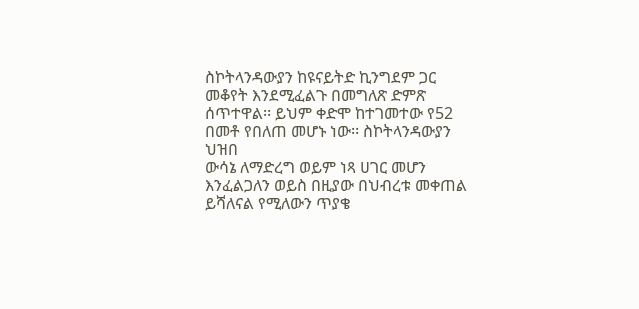ስኮትላንዳውያን ከዩናይትድ ኪንግደም ጋር መቆየት እንደሚፈልጉ በመግለጽ ድምጽ ሰጥተዋል፡፡ ይህም ቀድሞ ከተገመተው የ52 በመቶ የበለጠ መሆኑ ነው፡፡ ስኮትላንዳውያን ህዝበ
ውሳኔ ለማድረግ ወይም ነጻ ሀገር መሆን እንፈልጋለን ወይስ በዚያው በህብረቱ መቀጠል ይሻለናል የሚለውን ጥያቄ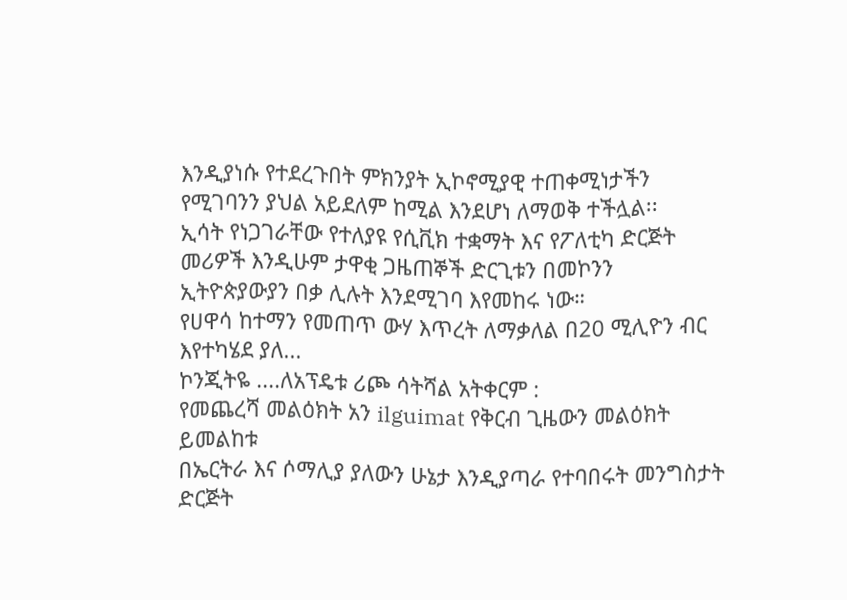እንዲያነሱ የተደረጉበት ምክንያት ኢኮኖሚያዊ ተጠቀሚነታችን የሚገባንን ያህል አይደለም ከሚል እንደሆነ ለማወቅ ተችሏል፡፡
ኢሳት የነጋገራቸው የተለያዩ የሲቪክ ተቋማት እና የፖለቲካ ድርጅት መሪዎች እንዲሁም ታዋቂ ጋዜጠኞች ድርጊቱን በመኮንን ኢትዮጵያውያን በቃ ሊሉት እንደሚገባ እየመከሩ ነው።
የሀዋሳ ከተማን የመጠጥ ውሃ እጥረት ለማቃለል በ20 ሚሊዮን ብር እየተካሄደ ያለ...
ኮንጂትዬ ....ለአፕዴቱ ሪጮ ሳትሻል አትቀርም :
የመጨረሻ መልዕክት አን ilguimat የቅርብ ጊዜውን መልዕክት ይመልከቱ
በኤርትራ እና ሶማሊያ ያለውን ሁኔታ እንዲያጣራ የተባበሩት መንግስታት ድርጅት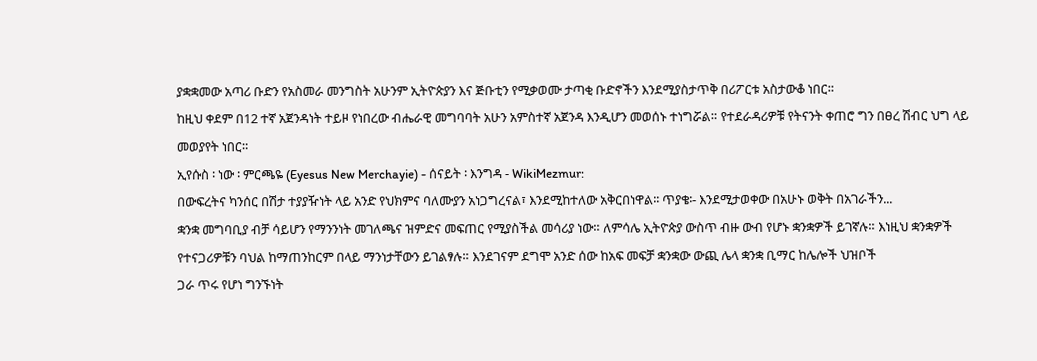ያቋቋመው አጣሪ ቡድን የአስመራ መንግስት አሁንም ኢትዮጵያን እና ጅቡቲን የሚቃወሙ ታጣቂ ቡድኖችን እንደሚያስታጥቅ በሪፖርቱ አስታውቆ ነበር።
ከዚህ ቀደም በ12 ተኛ አጀንዳነት ተይዞ የነበረው ብሔራዊ መግባባት አሁን አምስተኛ አጀንዳ እንዲሆን መወሰኑ ተነግሯል። የተደራዳሪዎቹ የትናንት ቀጠሮ ግን በፀረ ሽብር ህግ ላይ መወያየት ነበር።
ኢየሱስ ፡ ነው ፡ ምርጫዬ (Eyesus New Merchayie) - ሰናይት ፡ እንግዳ - WikiMezmur:
በውፍረትና ካንሰር በሽታ ተያያዥነት ላይ አንድ የህክምና ባለሙያን አነጋግረናል፣ እንደሚከተለው አቅርበነዋል፡፡ ጥያቄ፡- እንደሚታወቀው በአሁኑ ወቅት በአገራችን...
ቋንቋ መግባቢያ ብቻ ሳይሆን የማንንነት መገለጫና ዝምድና መፍጠር የሚያስችል መሳሪያ ነው። ለምሳሌ ኢትዮጵያ ውስጥ ብዙ ውብ የሆኑ ቋንቋዎች ይገኛሉ። እነዚህ ቋንቋዎች የተናጋሪዎቹን ባህል ከማጠንከርም በላይ ማንነታቸውን ይገልፃሉ። እንደገናም ደግሞ አንድ ሰው ከአፍ መፍቻ ቋንቋው ውጪ ሌላ ቋንቋ ቢማር ከሌሎች ህዝቦች
ጋራ ጥሩ የሆነ ግንኙነት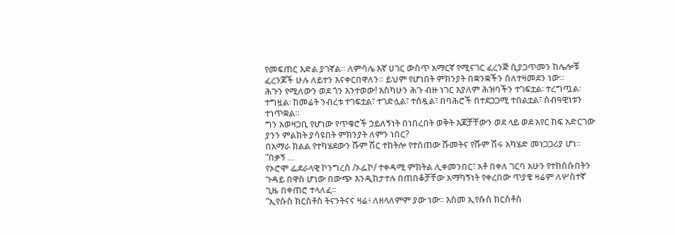የመፍጠር እድል ያገኛል። ለምሳሌ እኛ ሀገር ውስጥ አማርኛ የሚናገር ፈረንጅ ሲያጋጥመን ከሌሎቹ ፈረንጆች ሁሉ ለይተን እናቀርበዋለን። ይህም የሆነበት ምክንያት በቋንቋችን ሰለተዛመደን ነው።
ሕጉን የሚለውን ወደ ጎን እንተወው! እስካሁን ሕጉ ብዙ ነገር እያለም ሕዝባችን ተገፍቷል፡ ተረግጧል፡ ተግዟል፡ ከመሬት ንብረቱ ተገፍቷል፣ ተገድሏል፣ ተሰዷል፣ በባሕሮች በተደጋጋሚ ተበልቷል፣ ሰብዓዊነቱን ተነጥቋል።
ግን አወዛጋቢ የሆነው የጥቁሮች ኃይለኝነት በነበረበት ወቅት እጆቻቸውን ወደ ላይ ወደ አየር ከፍ አድርገው ያንን ምልክት ያሳዩበት ምክንያት ለምን ነበር?
በአማራ ክልል የተካሄደውን ሹም ሽር ተከትሎ የተሰጠው ሹመትና የሹም ሽሩ አካሄድ መነጋጋሪያ ሆነ። “በቃኝ …
የኦሮሞ ፌደራላዊ ኮንግረስ /ኦፌኮ/ ተቀዳሚ ምክትል ሊቀመንበር፣ አቶ በቀለ ገርባ አሁን የተከሰሱበትን ጉዳይ በዋስ ሆነው በውጭ እንዲከታተሉ በጠበቆቻቸው አማካኝነት የቀረበው ጥያቄ ዛሬም ለሦስተኛ ጊዜ በቀጠሮ ተላለፈ፡፡
“ኢየሱስ ክርስቶስ ትናንትናና ዛሬ፥ ለዘላለምም ያው ነው፡፡ እስመ ኢየሱስ ክርስቶስ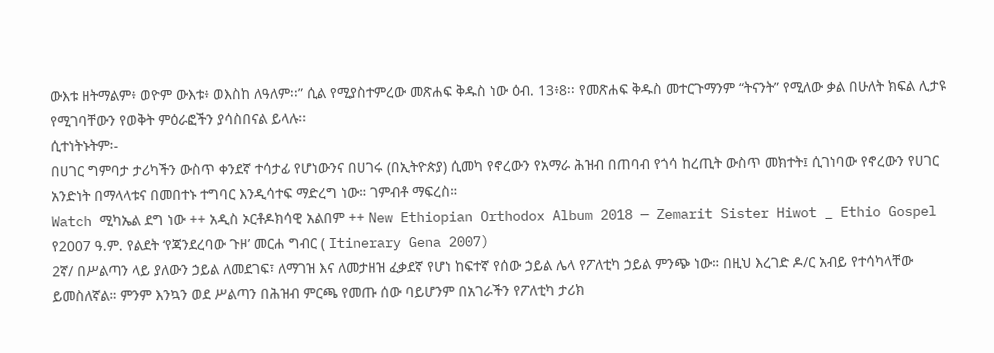ውእቱ ዘትማልም፥ ወዮም ውእቱ፥ ወእስከ ለዓለም፡፡” ሲል የሚያስተምረው መጽሐፍ ቅዱስ ነው ዕብ. 13፥8፡፡ የመጽሐፍ ቅዱስ መተርጉማንም “ትናንት” የሚለው ቃል በሁለት ክፍል ሊታዩ የሚገባቸውን የወቅት ምዕራፎችን ያሳስበናል ይላሉ፡፡
ሲተነትኑትም፡-
በሀገር ግምባታ ታሪካችን ውስጥ ቀንደኛ ተሳታፊ የሆነውንና በሀገሩ (በኢትዮጵያ) ሲመካ የኖረውን የአማራ ሕዝብ በጠባብ የጎሳ ከረጢት ውስጥ መክተት፤ ሲገነባው የኖረውን የሀገር አንድነት በማላላቱና በመበተኑ ተግባር እንዲሳተፍ ማድረግ ነው። ገምብቶ ማፍረስ።
Watch ሚካኤል ደግ ነው ++ አዲስ ኦርቶዶክሳዊ አልበም ++ New Ethiopian Orthodox Album 2018 — Zemarit Sister Hiwot _ Ethio Gospel
የ2007 ዓ.ም. የልደት ‘የጃንደረባው ጉዞ’ መርሐ ግብር ( Itinerary Gena 2007)
2ኛ/ በሥልጣን ላይ ያለውን ኃይል ለመደገፍ፣ ለማገዝ እና ለመታዘዝ ፈቃደኛ የሆነ ከፍተኛ የሰው ኃይል ሌላ የፖለቲካ ኃይል ምንጭ ነው። በዚህ እረገድ ዶ/ር አብይ የተሳካላቸው ይመስለኛል። ምንም እንኳን ወደ ሥልጣን በሕዝብ ምርጫ የመጡ ሰው ባይሆንም በአገራችን የፖለቲካ ታሪክ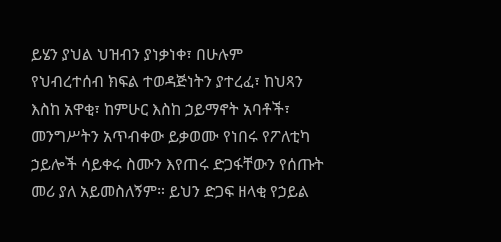ይሄን ያህል ህዝብን ያነቃነቀ፣ በሁሉም
የህብረተሰብ ክፍል ተወዳጅነትን ያተረፈ፣ ከህጻን እስከ አዋቂ፣ ከምሁር እስከ ኃይማኖት አባቶች፣ መንግሥትን አጥብቀው ይቃወሙ የነበሩ የፖለቲካ ኃይሎች ሳይቀሩ ስሙን እየጠሩ ድጋፋቸውን የሰጡት መሪ ያለ አይመስለኝም። ይህን ድጋፍ ዘላቂ የኃይል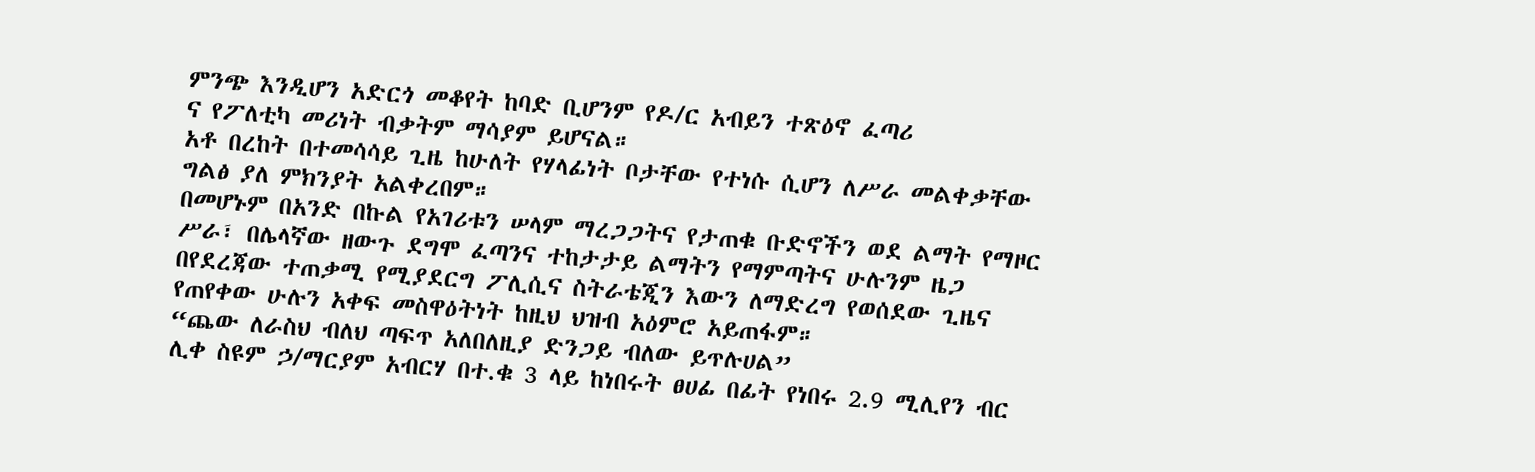ምንጭ እንዲሆን አድርጎ መቆየት ከባድ ቢሆንም የዶ/ር አብይን ተጽዕኖ ፈጣሪ
ና የፖለቲካ መሪነት ብቃትም ማሳያም ይሆናል።
አቶ በረከት በተመሳሳይ ጊዜ ከሁለት የሃላፊነት ቦታቸው የተነሱ ሲሆን ለሥራ መልቀቃቸው ግልፅ ያለ ምክንያት አልቀረበም።
በመሆኑም በአንድ በኩል የአገሪቱን ሠላም ማረጋጋትና የታጠቁ ቡድኖችን ወደ ልማት የማዞር ሥራ፣ በሌላኛው ዘውጉ ደግሞ ፈጣንና ተከታታይ ልማትን የማምጣትና ሁሉንም ዜጋ በየደረጃው ተጠቃሚ የሚያደርግ ፖሊሲና ስትራቴጂን እውን ለማድረግ የወሰደው ጊዜና የጠየቀው ሁሉን አቀፍ መስዋዕትነት ከዚህ ህዝብ አዕምሮ አይጠፋም።
“ጨው ለራስህ ብለህ ጣፍጥ አለበለዚያ ድንጋይ ብለው ይጥሉሀል”
ሊቀ ስዩም ኃ/ማርያም አብርሃ በተ.ቁ 3 ላይ ከነበሩት ፀሀፊ በፊት የነበሩ 2.9 ሚሊየን ብር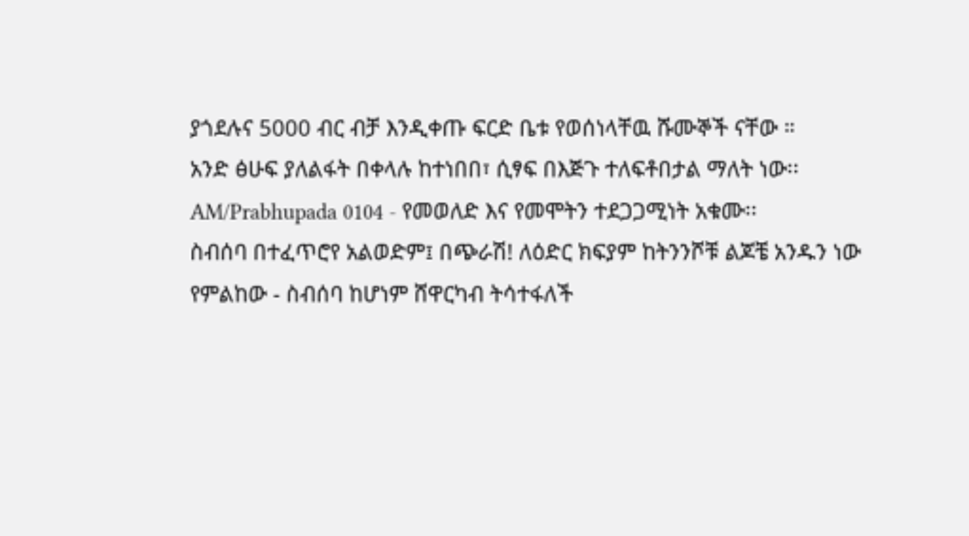ያጎደሉና 5000 ብር ብቻ እንዲቀጡ ፍርድ ቤቱ የወሰነላቸዉ ሹሙኞች ናቸው ።
አንድ ፅሁፍ ያለልፋት በቀላሉ ከተነበበ፣ ሲፃፍ በእጅጉ ተለፍቶበታል ማለት ነው፡፡
AM/Prabhupada 0104 - የመወለድ እና የመሞትን ተደጋጋሚነት አቁሙ፡፡
ስብሰባ በተፈጥሮየ አልወድም፤ በጭራሽ! ለዕድር ክፍያም ከትንንሾቹ ልጆቼ አንዱን ነው የምልከው - ስብሰባ ከሆነም ሸዋርካብ ትሳተፋለች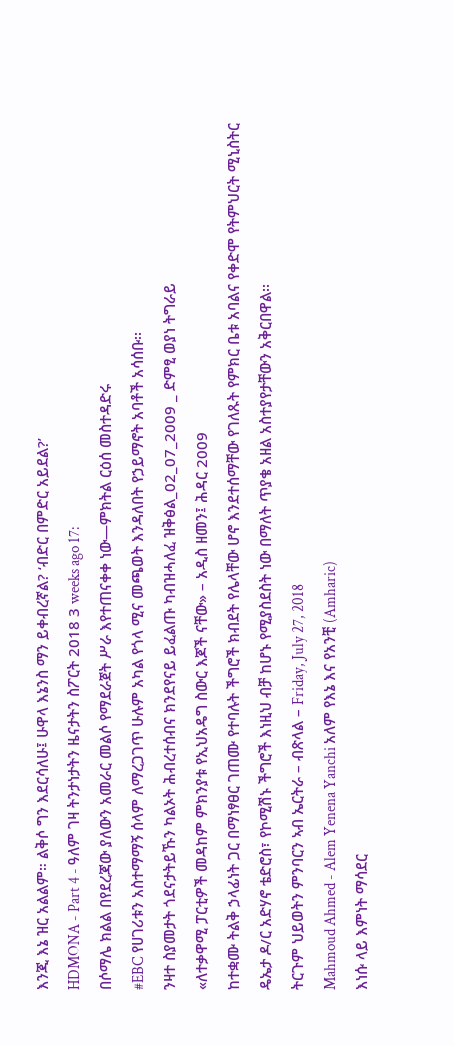እንጂ እኔ ዝር አልልም። ልቅሶ ግን እደርሳለሁ፤ ሁዋላ እኔንስ ማን ይቀብረኛል? ‘ብድር በምድር አይደል?’
HDMONA - Part 4 - ዓለም ገዛ ትንታነታትን ዜናታትን ስፖርት 2018 3 weeks ago 17:
በሶማሌ ክልል በየደረጃው ያለውን አመራር መልሶ የማደራጀት ሥራ እየተጠናቀቀ ነው—ምክትል ርዕሰ መስተዳድሩ
#EBC የሀገሪቱን አስተማማኝ ሰላም ለማረጋገጥ ሁሉም አካል የጎላ ሚና መጫወት እንዳለበት የኃይማኖት አባቶች አሳሰቡ፡፡
ንዛተ ስያመታት ጎደናታትይኹን ካልኦት ሕብረተሰብና ክንደየናይ ይፈልጡ ካብዝሓለፈ ዝቅፅል_02_07_2009 _ ድምፂ ወያነ ትግራይ
«ለተቃዋሚ ፓርቲዎች መዳከም ምክንያቱ የኢህአዴግ ስውር እጆች ናቸው» – አዲስ ዘመን፤ ሕዳር 2009
ከተቋሙ ትልቅ ኃላፊነት ጋር በማነፃፀር ገጠሙ የተባሉት ችግሮች ክብደት የሌላቸው ሆኖ እንደተሰማቸው የገለጹት የምክር ቤቱ አባልና የቀድሞ የትምህርት ሚኒስትር ዴኤታ ዶ/ር አድሃኖ ቴድሮስ፣ የኮሚሽኑ ችግሮች እነዚህ ብቻ ከሆኑ የሚያስደስት ነው በማለት ጥያቄ አዘል አስተያየታቸውን አቅርበዋል፡፡
ትርጉም ህይወትን ምንባርን ኣብ ኤርትራ – ብጽላል – Friday, July 27, 2018
Mahmoud Ahmed - Alem Yenena Yanchi አለም የእኔ እና የአንቺ (Amharic)
እነሱ ላይ እምነት ማሳደር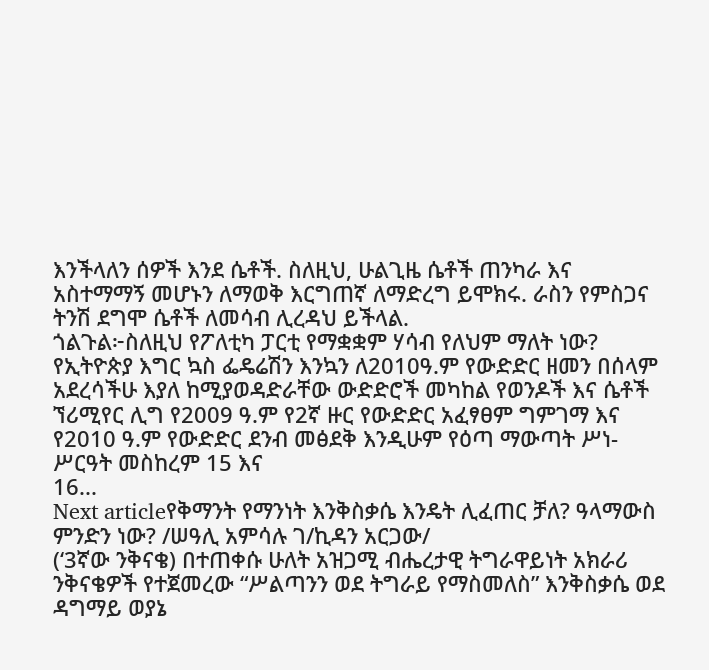እንችላለን ሰዎች እንደ ሴቶች. ስለዚህ, ሁልጊዜ ሴቶች ጠንካራ እና አስተማማኝ መሆኑን ለማወቅ እርግጠኛ ለማድረግ ይሞክሩ. ራስን የምስጋና ትንሽ ደግሞ ሴቶች ለመሳብ ሊረዳህ ይችላል.
ጎልጉል፦ስለዚህ የፖለቲካ ፓርቲ የማቋቋም ሃሳብ የለህም ማለት ነው?
የኢትዮጵያ እግር ኳስ ፌዴሬሽን እንኳን ለ2010ዓ.ም የውድድር ዘመን በሰላም አደረሳችሁ እያለ ከሚያወዳድራቸው ውድድሮች መካከል የወንዶች እና ሴቶች ኘሪሚየር ሊግ የ2009 ዓ.ም የ2ኛ ዙር የውድድር አፈፃፀም ግምገማ እና የ2010 ዓ.ም የውድድር ደንብ መፅደቅ እንዲሁም የዕጣ ማውጣት ሥነ-ሥርዓት መስከረም 15 እና
16...
Next articleየቅማንት የማንነት እንቅስቃሴ እንዴት ሊፈጠር ቻለ? ዓላማውስ ምንድን ነው? /ሠዓሊ አምሳሉ ገ/ኪዳን አርጋው/
(‘3ኛው ንቅናቄ) በተጠቀሱ ሁለት አዝጋሚ ብሔረታዊ ትግራዋይነት አክራሪ ንቅናቄዎች የተጀመረው “ሥልጣንን ወደ ትግራይ የማስመለስ” እንቅስቃሴ ወደ ዳግማይ ወያኔ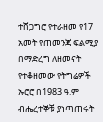ተሸጋግሮ የተራዘመ የ17 አመት የጠመንጃ ፍልሚያ በማድረግ ለዘመናት የተቆዘመው የትግሬዎች ኡሮሮ በ1983 ዓ.ም ብሔረተኞቹ ያነጣጠሩት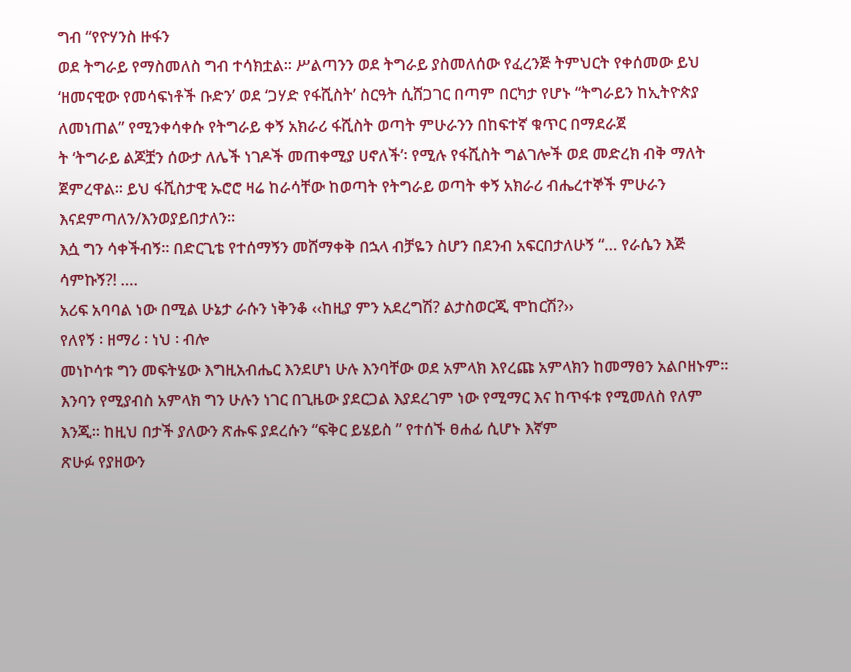ግብ “የዮሃንስ ዙፋን
ወደ ትግራይ የማስመለስ ግብ ተሳክቷል። ሥልጣንን ወደ ትግራይ ያስመለሰው የፈረንጅ ትምህርት የቀሰመው ይህ ‘ዘመናዊው የመሳፍነቶች ቡድን’ ወደ ‘ጋሃድ የፋሺስት’ ስርዓት ሲሸጋገር በጣም በርካታ የሆኑ “ትግራይን ከኢትዮጵያ ለመነጠል” የሚንቀሳቀሱ የትግራይ ቀኝ አክራሪ ፋሺስት ወጣት ምሁራንን በከፍተኛ ቁጥር በማደራጀ
ት ‘ትግራይ ልጆቿን ሰውታ ለሌች ነገዶች መጠቀሚያ ሀኖለች’፡ የሚሉ የፋሺስት ግልገሎች ወደ መድረክ ብቅ ማለት ጀምረዋል። ይህ ፋሺስታዊ ኡሮሮ ዛሬ ከራሳቸው ከወጣት የትግራይ ወጣት ቀኝ አክራሪ ብሔረተኞች ምሁራን እናደምጣለን/እንወያይበታለን።
እሷ ግን ሳቀችብኝ፡፡ በድርጊቴ የተሰማኝን መሸማቀቅ በኋላ ብቻዬን ስሆን በደንብ አፍርበታለሁኝ “… የራሴን እጅ ሳምኩኝ?! ….
አሪፍ አባባል ነው በሚል ሁኔታ ራሱን ነቅንቆ ‹‹ከዚያ ምን አደረግሽ? ልታስወርጂ ሞከርሽ?››
የለየኝ ፡ ዘማሪ ፡ ነህ ፡ ብሎ
መነኮሳቱ ግን መፍትሄው እግዚአብሔር እንደሆነ ሁሉ እንባቸው ወደ አምላክ እየረጩ አምላክን ከመማፀን አልቦዘኑም፡፡ እንባን የሚያብስ አምላክ ግን ሁሉን ነገር በጊዜው ያደርጋል እያደረገም ነው የሚማር እና ከጥፋቱ የሚመለስ የለም እንጂ፡፡ ከዚህ በታች ያለውን ጽሑፍ ያደረሱን “ፍቅር ይሄይስ ” የተሰኙ ፀሐፊ ሲሆኑ እኛም
ጽሁፉ የያዘውን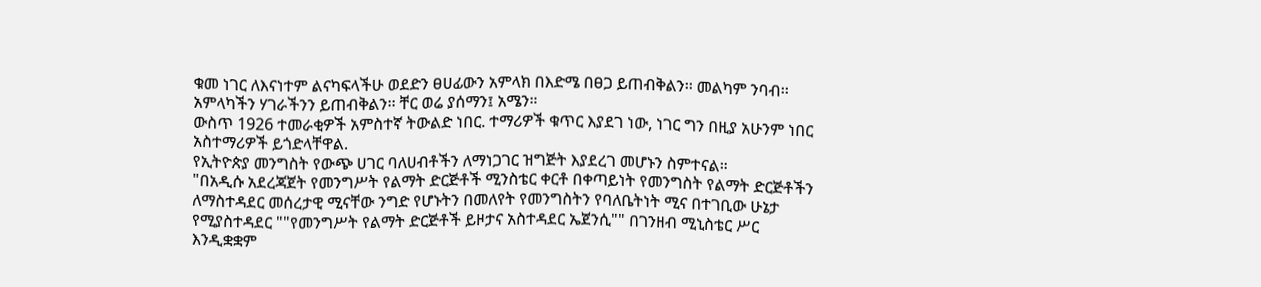ቁመ ነገር ለእናነተም ልናካፍላችሁ ወደድን ፀሀፊውን አምላክ በእድሜ በፀጋ ይጠብቅልን፡፡ መልካም ንባብ፡፡ አምላካችን ሃገራችንን ይጠብቅልን፡፡ ቸር ወሬ ያሰማን፤ አሜን።
ውስጥ 1926 ተመራቂዎች አምስተኛ ትውልድ ነበር. ተማሪዎች ቁጥር እያደገ ነው, ነገር ግን በዚያ አሁንም ነበር አስተማሪዎች ይጎድላቸዋል.
የኢትዮጵያ መንግስት የውጭ ሀገር ባለሀብቶችን ለማነጋገር ዝግጅት እያደረገ መሆኑን ስምተናል።
"በአዲሱ አደረጃጀት የመንግሥት የልማት ድርጅቶች ሚንስቴር ቀርቶ በቀጣይነት የመንግስት የልማት ድርጅቶችን ለማስተዳደር መሰረታዊ ሚናቸው ንግድ የሆኑትን በመለየት የመንግስትን የባለቤትነት ሚና በተገቢው ሁኔታ የሚያስተዳደር ""የመንግሥት የልማት ድርጅቶች ይዞታና አስተዳደር ኤጀንሲ"" በገንዘብ ሚኒስቴር ሥር እንዲቋቋም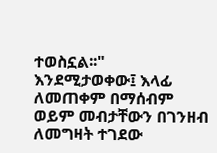ተወስኗል፡፡"
እንደሚታወቀው፤ እላፊ ለመጠቀም በማሰብም ወይም መብታቸውን በገንዘብ ለመግዛት ተገደው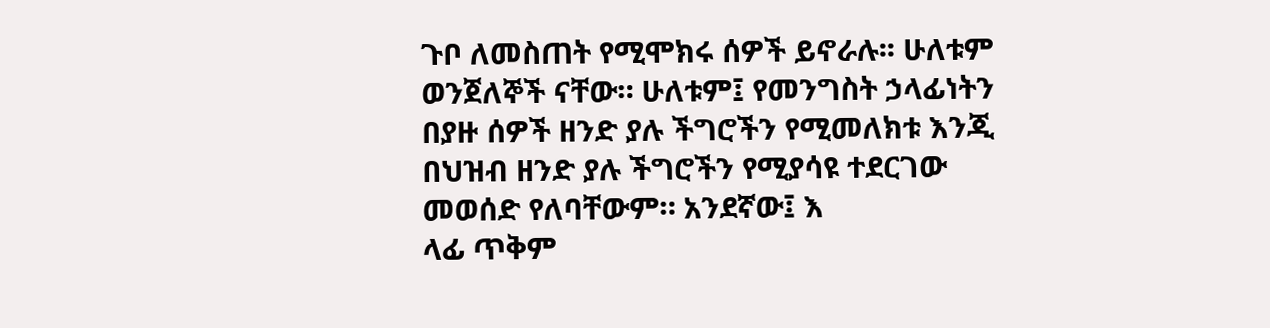ጉቦ ለመስጠት የሚሞክሩ ሰዎች ይኖራሉ፡፡ ሁለቱም ወንጀለኞች ናቸው። ሁለቱም፤ የመንግስት ኃላፊነትን በያዙ ሰዎች ዘንድ ያሉ ችግሮችን የሚመለክቱ እንጂ በህዝብ ዘንድ ያሉ ችግሮችን የሚያሳዩ ተደርገው መወሰድ የለባቸውም። አንደኛው፤ እ
ላፊ ጥቅም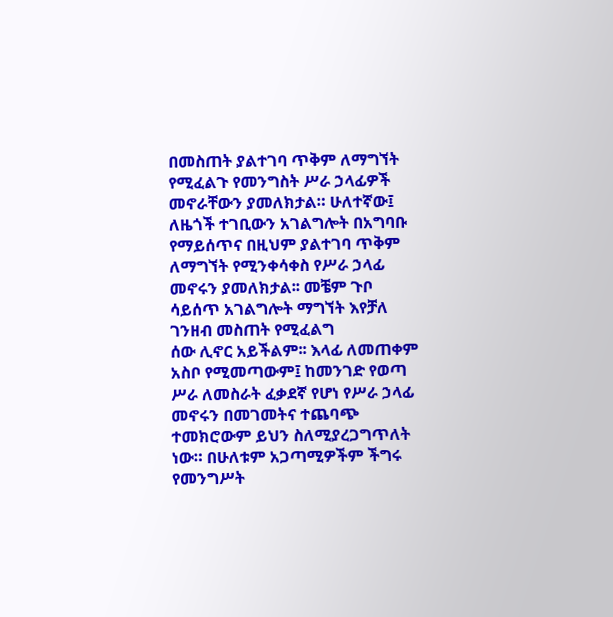በመስጠት ያልተገባ ጥቅም ለማግኘት የሚፈልጉ የመንግስት ሥራ ኃላፊዎች መኖራቸውን ያመለክታል። ሁለተኛው፤ ለዜጎች ተገቢውን አገልግሎት በአግባቡ የማይሰጥና በዚህም ያልተገባ ጥቅም ለማግኘት የሚንቀሳቀስ የሥራ ኃላፊ መኖሩን ያመለክታል፡፡ መቼም ጉቦ ሳይሰጥ አገልግሎት ማግኘት እየቻለ ገንዘብ መስጠት የሚፈልግ
ሰው ሊኖር አይችልም፡፡ እላፊ ለመጠቀም አስቦ የሚመጣውም፤ ከመንገድ የወጣ ሥራ ለመስራት ፈቃደኛ የሆነ የሥራ ኃላፊ መኖሩን በመገመትና ተጨባጭ ተመክሮውም ይህን ስለሚያረጋግጥለት ነው። በሁለቱም አጋጣሚዎችም ችግሩ የመንግሥት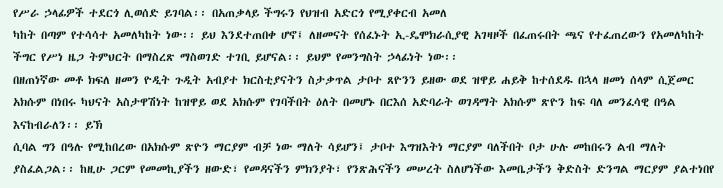የሥራ ኃላፊዎች ተደርጎ ሊወሰድ ይገባል፡፡ በአጠቃላይ ችግሩን የህዝብ አድርጎ የሚያቀርብ አመለ
ካከት በጣም የተሳሳተ አመለካከት ነው፡፡ ይህ እንደተጠበቀ ሆኖ፤ ለዘመናት የሰፈኑት ኢ-ዴሞክራሲያዊ አገዛዞች በፈጠሩበት ጫና የተፈጠረውን የአመለካከት ችግር የሥነ ዜጋ ትምህርት በማስረጽ ማስወገድ ተገቢ ይሆናል፡፡ ይህም የመንግስት ኃላፊነት ነው፡፡
በዘጠነኛው መቶ ክፍለ ዘመን ዮዲት ጉዲት አብያተ ክርስቲያናትን ስታቃጥል ታቦተ ጸዮንን ይዘው ወደ ዝዋይ ሐይቅ ከተሰደዱ በኋላ ዘመነ ሰላም ሲጀመር አክሱም በነበሩ ካህናት አስታዋሽነት ከዝዋይ ወደ አክሱም የገባችበት ዕለት በመሆኑ በርእሰ አድባራት ወገዳማት አክሱም ጽዮን ከፍ ባለ መንፈሳዊ በዓል እናከብራለን፡፡ ይኽ
ሲባል ግን በዓሉ የሚከበረው በአክሱም ጽዮን ማርያም ብቻ ነው ማለት ሳይሆን፤ ታቦተ እግዝእትነ ማርያም ባለችበት ቦታ ሁሉ መከበሩን ልብ ማለት ያስፈልጋል፡፡ ከዚሁ ጋርም የመመኪያችን ዘውድ፣ የመዳናችን ምክንያት፣ የንጽሕናችን መሠረት ስለሆነችው እመቤታችን ቅድስት ድንግል ማርያም ያልተነበየ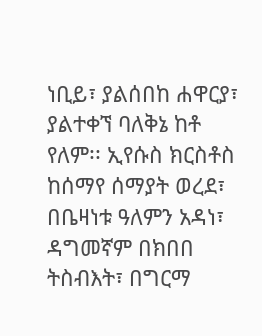ነቢይ፣ ያልሰበከ ሐዋርያ፣
ያልተቀኘ ባለቅኔ ከቶ የለም፡፡ ኢየሱስ ክርስቶስ ከሰማየ ሰማያት ወረደ፣ በቤዛነቱ ዓለምን አዳነ፣ ዳግመኛም በክበበ ትስብእት፣ በግርማ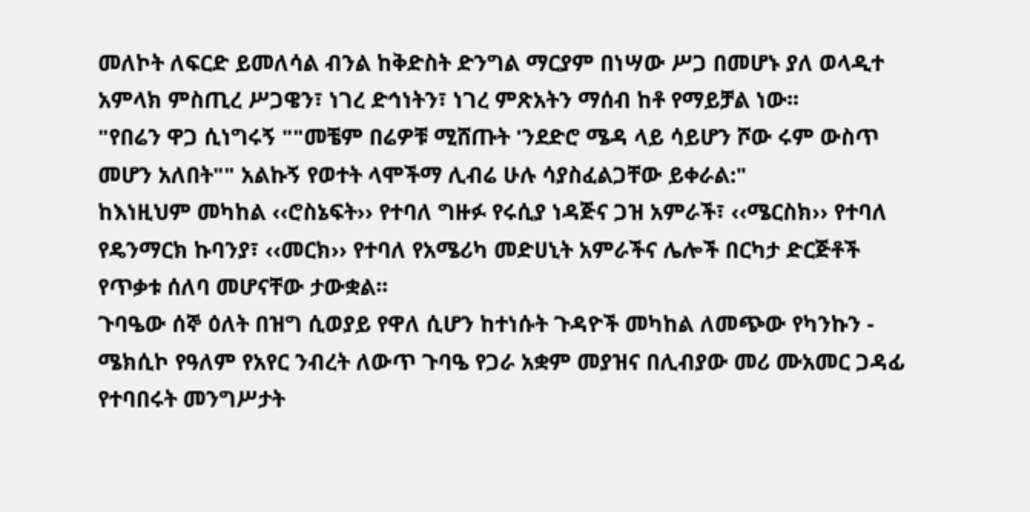መለኮት ለፍርድ ይመለሳል ብንል ከቅድስት ድንግል ማርያም በነሣው ሥጋ በመሆኑ ያለ ወላዲተ አምላክ ምስጢረ ሥጋዌን፣ ነገረ ድኅነትን፣ ነገረ ምጽአትን ማሰብ ከቶ የማይቻል ነው፡፡
"የበሬን ዋጋ ሲነግሩኝ ""መቼም በሬዎቹ ሚሸጡት 'ንደድሮ ሜዳ ላይ ሳይሆን ሾው ሩም ውስጥ መሆን አለበት"" አልኩኝ የወተት ላሞችማ ሊብሬ ሁሉ ሳያስፈልጋቸው ይቀራል:"
ከእነዚህም መካከል ‹‹ሮስኔፍት›› የተባለ ግዙፉ የሩሲያ ነዳጅና ጋዝ አምራች፣ ‹‹ሜርስክ›› የተባለ የዴንማርክ ኩባንያ፣ ‹‹መርክ›› የተባለ የአሜሪካ መድሀኒት አምራችና ሌሎች በርካታ ድርጅቶች የጥቃቱ ሰለባ መሆናቸው ታውቋል፡፡
ጉባዔው ሰኞ ዕለት በዝግ ሲወያይ የዋለ ሲሆን ከተነሱት ጉዳዮች መካከል ለመጭው የካንኩን - ሜክሲኮ የዓለም የአየር ንብረት ለውጥ ጉባዔ የጋራ አቋም መያዝና በሊብያው መሪ ሙአመር ጋዳፊ የተባበሩት መንግሥታት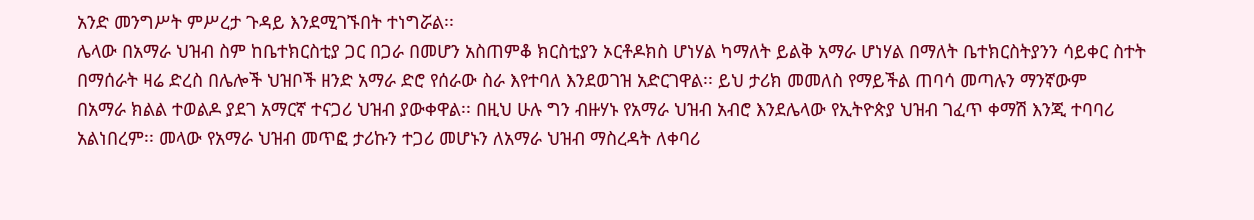አንድ መንግሥት ምሥረታ ጉዳይ እንደሚገኙበት ተነግሯል፡፡
ሌላው በአማራ ህዝብ ስም ከቤተክርስቲያ ጋር በጋራ በመሆን አስጠምቆ ክርስቲያን ኦርቶዶክስ ሆነሃል ካማለት ይልቅ አማራ ሆነሃል በማለት ቤተክርስትያንን ሳይቀር ስተት በማሰራት ዛሬ ድረስ በሌሎች ህዝቦች ዘንድ አማራ ድሮ የሰራው ስራ እየተባለ እንደወገዝ አድርገዋል፡፡ ይህ ታሪክ መመለስ የማይችል ጠባሳ መጣሉን ማንኛውም
በአማራ ክልል ተወልዶ ያደገ አማርኛ ተናጋሪ ህዝብ ያውቀዋል፡፡ በዚህ ሁሉ ግን ብዙሃኑ የአማራ ህዝብ አብሮ እንደሌላው የኢትዮጵያ ህዝብ ገፈጥ ቀማሽ እንጂ ተባባሪ አልነበረም፡፡ መላው የአማራ ህዝብ መጥፎ ታሪኩን ተጋሪ መሆኑን ለአማራ ህዝብ ማስረዳት ለቀባሪ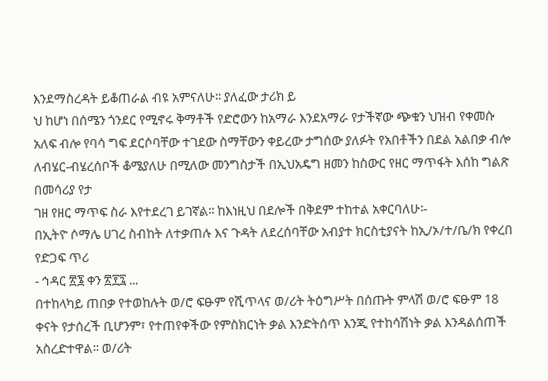እንደማስረዳት ይቆጠራል ብዩ አምናለሁ፡፡ ያለፈው ታሪክ ይ
ህ ከሆነ በሰሜን ጎንደር የሚኖሩ ቅማቶች የድሮውን ከአማራ እንደአማራ የታችኛው ጭቁን ህዝብ የቀመሱ አለፍ ብሎ የባሳ ግፍ ደርሶባቸው ተገደው ስማቸውን ቀይረው ታግሰው ያለፉት የአበቶችን በደል አልበቃ ብሎ ለብሄር-ብሄረሰቦች ቆሜያለሁ በሚለው መንግስታች በኢህአዴግ ዘመን ከስውር የዘር ማጥፋት እሰከ ግልጽ በመሳሪያ የታ
ገዘ የዘር ማጥፍ ስራ እየተደረገ ይገኛል፡፡ ከእነዚህ በደሎች በቅደም ተከተል አቀርባለሁ፡-
በኢትዮ ሶማሌ ሀገረ ስብከት ለተቃጠሉ እና ጉዳት ለደረሰባቸው አብያተ ክርስቲያናት ከኢ/ኦ/ተ/ቤ/ክ የቀረበ የድጋፍ ጥሪ
- ኅዳር ፳፮ ቀን ፳፻፯ ...
በተከላካይ ጠበቃ የተወከሉት ወ/ሮ ፍፁም የሺጥላና ወ/ሪት ትዕግሥት በሰጡት ምላሽ ወ/ሮ ፍፁም 18 ቀናት የታሰረች ቢሆንም፣ የተጠየቀችው የምስክርነት ቃል እንድትሰጥ እንጂ የተከሳሽነት ቃል እንዳልሰጠች አስረድተዋል፡፡ ወ/ሪት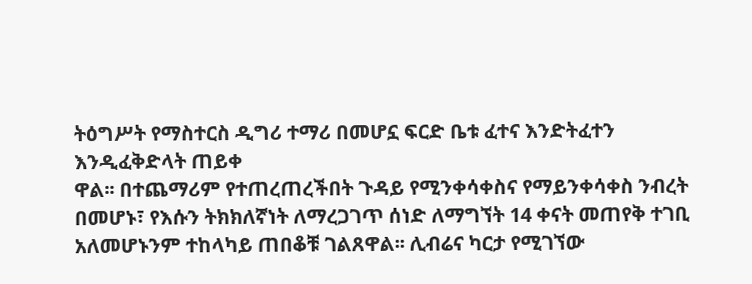ትዕግሥት የማስተርስ ዲግሪ ተማሪ በመሆኗ ፍርድ ቤቱ ፈተና እንድትፈተን እንዲፈቅድላት ጠይቀ
ዋል፡፡ በተጨማሪም የተጠረጠረችበት ጉዳይ የሚንቀሳቀስና የማይንቀሳቀስ ንብረት በመሆኑ፣ የእሱን ትክክለኛነት ለማረጋገጥ ሰነድ ለማግኘት 14 ቀናት መጠየቅ ተገቢ አለመሆኑንም ተከላካይ ጠበቆቹ ገልጸዋል፡፡ ሊብሬና ካርታ የሚገኘው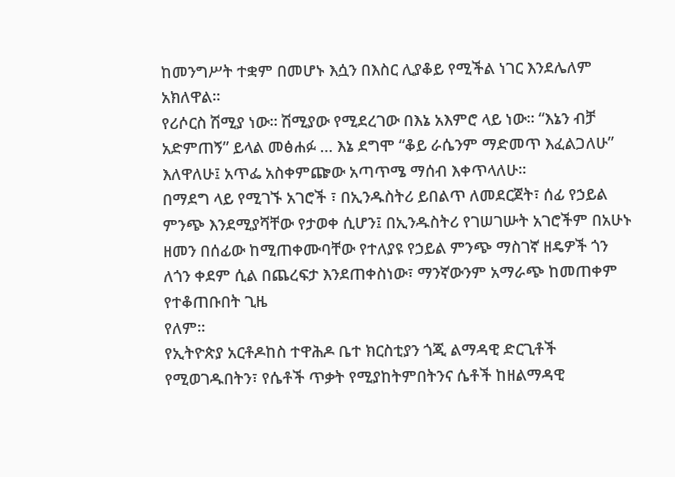ከመንግሥት ተቋም በመሆኑ እሷን በእስር ሊያቆይ የሚችል ነገር እንደሌለም አክለዋል፡፡
የሪሶርስ ሽሚያ ነው፡፡ ሽሚያው የሚደረገው በእኔ አእምሮ ላይ ነው፡፡ “እኔን ብቻ አድምጠኝ” ይላል መፅሐፉ … እኔ ደግሞ “ቆይ ራሴንም ማድመጥ እፈልጋለሁ” እለዋለሁ፤ አጥፌ አስቀምጬው አጣጥሜ ማሰብ እቀጥላለሁ፡፡
በማደግ ላይ የሚገኙ አገሮች ፣ በኢንዱስትሪ ይበልጥ ለመደርጀት፣ ሰፊ የኃይል ምንጭ እንደሚያሻቸው የታወቀ ሲሆን፤ በኢንዱስትሪ የገሠገሡት አገሮችም በአሁኑ ዘመን በሰፊው ከሚጠቀሙባቸው የተለያዩ የኃይል ምንጭ ማስገኛ ዘዴዎች ጎን ለጎን ቀደም ሲል በጨረፍታ እንደጠቀስነው፣ ማንኛውንም አማራጭ ከመጠቀም የተቆጠቡበት ጊዜ
የለም።
የኢትዮጵያ አርቶዶከስ ተዋሕዶ ቤተ ክርስቲያን ጎጂ ልማዳዊ ድርጊቶች የሚወገዱበትን፣ የሴቶች ጥቃት የሚያከትምበትንና ሴቶች ከዘልማዳዊ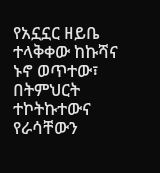የአኗኗር ዘይቤ ተላቅቀው ከኩሻና ኑኖ ወጥተው፣ በትምህርት ተኮትኩተውና የራሳቸውን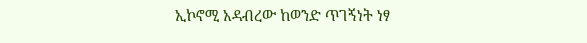ኢኮኖሚ አዳብረው ከወንድ ጥገኝነት ነፃ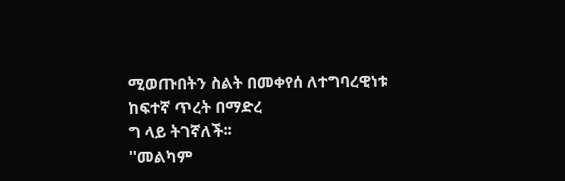ሚወጡበትን ስልት በመቀየሰ ለተግባረዊነቱ ከፍተኛ ጥረት በማድረ
ግ ላይ ትገኛለች፡፡
''መልካም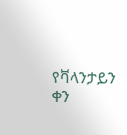የቫላንታይን ቀን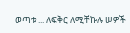ወጣቱ ... ለፍቅር ለሚቸኩሉ ሠዎች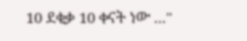10 ደቂቃ 10 ቀናት ነው ...''